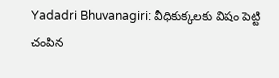Yadadri Bhuvanagiri: వీధికుక్కలకు విషం పెట్టి చంపిన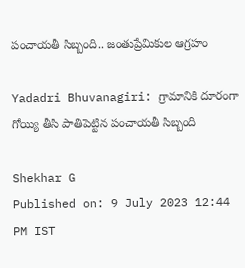పంచాయతీ సిబ్బంది.. జంతుప్రేమికుల ఆగ్రహం

Yadadri Bhuvanagiri: గ్రామానికి దూరంగా గోయ్యి తీసి పాతిపెట్టిన పంచాయతీ సిబ్బంది

Shekhar G
Published on: 9 July 2023 12:44 PM IST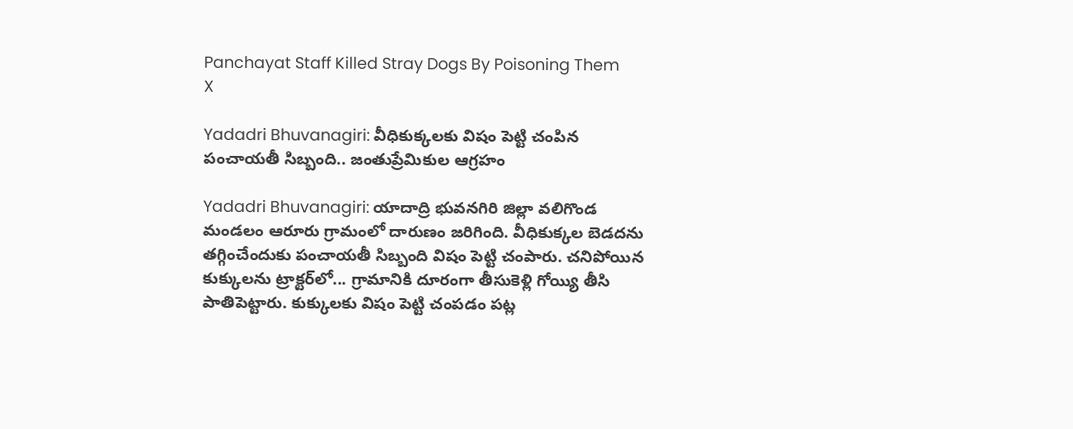Panchayat Staff Killed Stray Dogs By Poisoning Them
X

Yadadri Bhuvanagiri: వీధికుక్కలకు విషం పెట్టి చంపిన పంచాయతీ సిబ్బంది.. జంతుప్రేమికుల ఆగ్రహం

Yadadri Bhuvanagiri: యాదాద్రి భువనగిరి జిల్లా వలిగొండ మండలం ఆరూరు గ్రామంలో దారుణం జరిగింది. వీధికుక్కల బెడదను తగ్గించేందుకు పంచాయతీ సిబ్బంది విషం పెట్టి చంపారు. చనిపోయిన కుక్కులను ట్రాక్టర్‌లో... గ్రామానికి దూరంగా తీసుకెళ్లి గోయ్యి తీసి పాతిపెట్టారు. కుక్కులకు విషం పెట్టి చంపడం పట్ల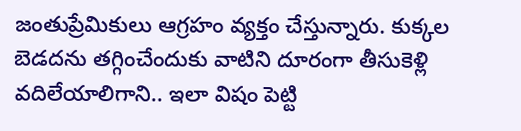జంతుప్రేమికులు ఆగ్రహం వ్యక్తం చేస్తున్నారు. కుక్కల బెడదను తగ్గించేందుకు వాటిని దూరంగా తీసుకెళ్లి వదిలేయాలిగాని.. ఇలా విషం పెట్టి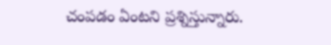చంపడం ఏంటని ప్రశ్నిస్తున్నారు.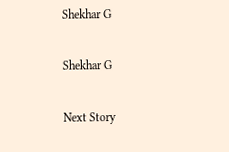Shekhar G

Shekhar G

Next Story